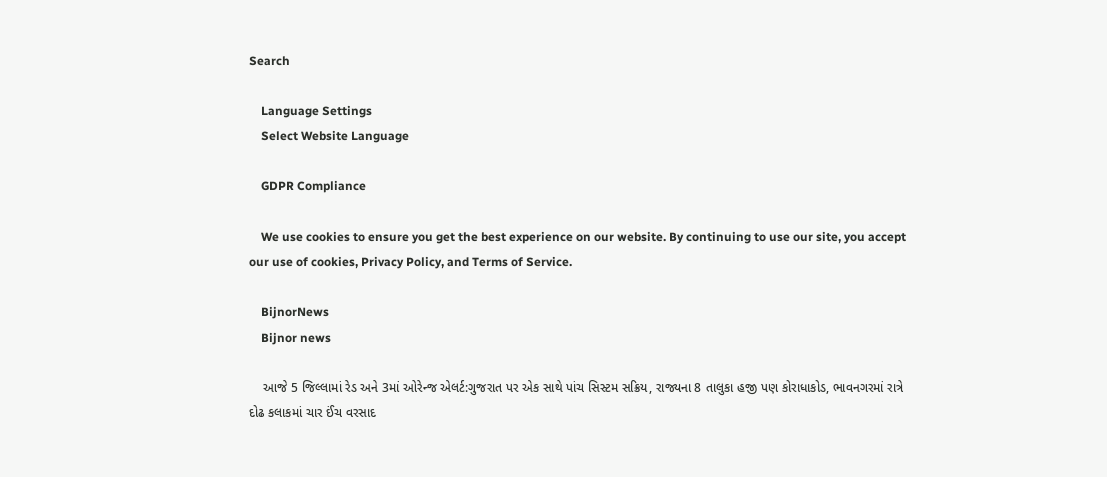Search

    Language Settings
    Select Website Language

    GDPR Compliance

    We use cookies to ensure you get the best experience on our website. By continuing to use our site, you accept our use of cookies, Privacy Policy, and Terms of Service.

    BijnorNews
    Bijnor news

    આજે 5 જિલ્લામાં રેડ અને 3માં ઓરેન્જ એલર્ટ:ગુજરાત પર એક સાથે પાંચ સિસ્ટમ સક્રિય, રાજ્યના 8 તાલુકા હજી પણ કોરાધાકોડ, ભાવનગરમાં રાત્રે દોઢ કલાકમાં ચાર ઈંચ વરસાદ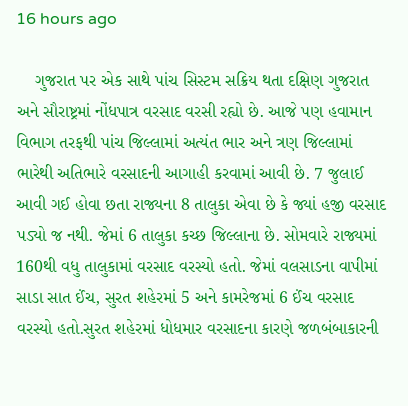16 hours ago

    ગુજરાત પર એક સાથે પાંચ સિસ્ટમ સક્રિય થતા દક્ષિણ ગુજરાત અને સૌરાષ્ટ્રમાં નોંધપાત્ર વરસાદ વરસી રહ્યો છે. આજે પણ હવામાન વિભાગ તરફથી પાંચ જિલ્લામાં અત્યંત ભાર અને ત્રણ જિલ્લામાં ભારેથી અતિભારે વરસાદની આગાહી કરવામાં આવી છે. 7 જુલાઈ આવી ગઈ હોવા છતા રાજ્યના 8 તાલુકા એવા છે કે જ્યાં હજી વરસાદ પડ્યો જ નથી. જેમાં 6 તાલુકા કચ્છ જિલ્લાના છે. સોમવારે રાજ્યમાં 160થી વધુ તાલુકામાં વરસાદ વરસ્યો હતો. જેમાં વલસાડના વાપીમાં સાડા સાત ઈંચ, સુરત શહેરમાં 5 અને કામરેજમાં 6 ઈંચ વરસાદ વરસ્યો હતો.સુરત શહેરમાં ધોધમાર વરસાદના કારણે જળબંબાકારની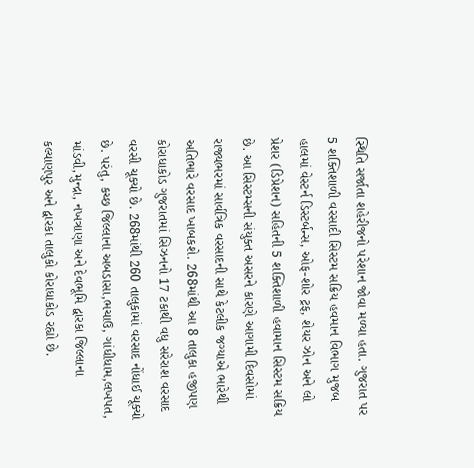સ્થિતિ સર્જાતા શહેરીજનો પરેશાન જોવા મળ્યા હતા. ગુજરાત પર 5 શક્તિશાળી વરસાદી સિસ્ટમ સક્રિય હવમાન વિભાગ મુજબ હાલમાં વેસ્ટર્ન ડિસ્ટર્બન્સ, ઓફ-શોર ટ્રફ, શેયર ઝોન અને લો પ્રેશર (ડિપ્રેશન) સહિતની 5 શક્તિશાળી હવામાન સિસ્ટમ સક્રિય છે. આ સિસ્ટમ્સની સંયુક્ત અસરને કારણે આગામી દિવસોમાં રાજ્યભરમાં સાર્વત્રિક વરસાદની સાથે કેટલીક જગ્યાએ ભારેથી અતિભારે વરસાદ ખાબકશે. 268માંથી આ 8 તાલુકા હજીપણ કોરાધાકોડ ગુજરાતમાં સિઝનનો 17 ટકાથી વધુ સરેરાશ વરસાદ વરસી ચૂક્યો છે. 268માંથી 260 તાલુકામાં વરસાદ નોંધાઈ ચૂક્યો છે. પરંતુ, કચ્છ જિલ્લાના અબડાસા,ભચાઉ, ગાંધીધામ,લખપત, માંડવી,મુન્દ્રા, નખત્રાણા અને દેવભૂમિ દ્વારકા જિલ્લાના કલ્યાણપુર અને દ્વારકા તાલુકો કોરાધાકોડ રહ્યો છે.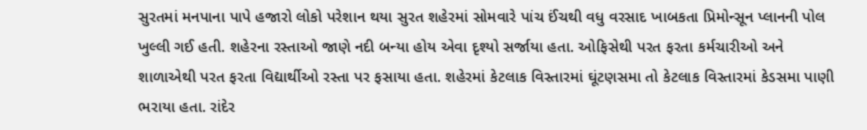સુરતમાં મનપાના પાપે હજારો લોકો પરેશાન થયા સુરત શહેરમાં સોમવારે પાંચ ઈંચથી વધુ વરસાદ ખાબકતા પ્રિમોન્સૂન પ્લાનની પોલ ખુલ્લી ગઈ હતી. શહેરના રસ્તાઓ જાણે નદી બન્યા હોય એવા દૃશ્યો સર્જાયા હતા. ઓફિસેથી પરત ફરતા કર્મચારીઓ અને શાળાએથી પરત ફરતા વિદ્યાર્થીઓ રસ્તા પર ફસાયા હતા. શહેરમાં કેટલાક વિસ્તારમાં ઘૂંટણસમા તો કેટલાક વિસ્તારમાં કેડસમા પાણી ભરાયા હતા. રાંદેર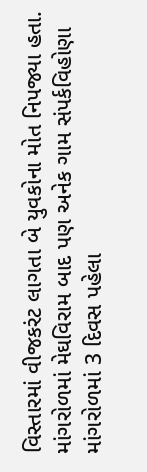વિસ્તારમાં વીજકરંટ લાગતા બે યુવકોના મોત નિપજ્યા હતા. માંગરોળમાં મેઘવિરામ બાદ પણ અનેક ગામ સંપર્કવિહોણા માંગરોળમાં 3 દિવસ પહેલા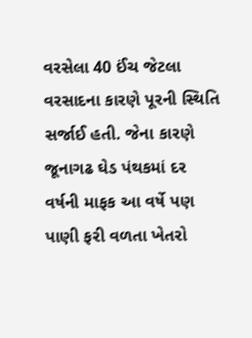વરસેલા 40 ઈંચ જેટલા વરસાદના કારણે પૂરની સ્થિતિ સર્જાઈ હતી. જેના કારણે જૂનાગઢ ઘેડ પંથકમાં દર વર્ષની માફક આ વર્ષે પણ પાણી ફરી વળતા ખેતરો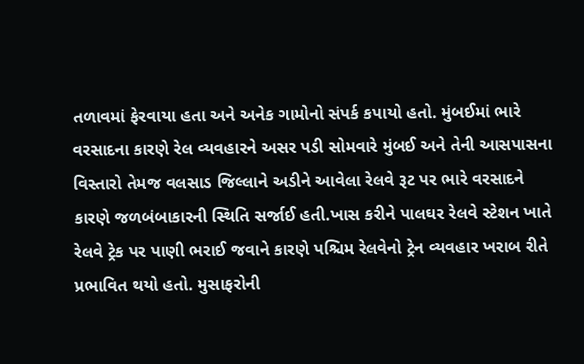તળાવમાં ફેરવાયા હતા અને અનેક ગામોનો સંપર્ક કપાયો હતો. મુંબઈમાં ભારે વરસાદના કારણે રેલ વ્યવહારને અસર પડી સોમવારે મુંબઈ અને તેની આસપાસના વિસ્તારો તેમજ વલસાડ જિલ્લાને અડીને આવેલા રેલવે રૂટ પર ભારે વરસાદને કારણે જળબંબાકારની સ્થિતિ સર્જાઈ હતી.ખાસ કરીને પાલઘર રેલવે સ્ટેશન ખાતે રેલવે ટ્રેક પર પાણી ભરાઈ જવાને કારણે પશ્ચિમ રેલવેનો ટ્રેન વ્યવહાર ખરાબ રીતે પ્રભાવિત થયો હતો. મુસાફરોની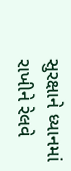સુરક્ષાને ધ્યાનમાં રાખીને રેલવે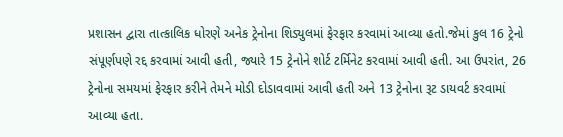પ્રશાસન દ્વારા તાત્કાલિક ધોરણે અનેક ટ્રેનોના શિડ્યુલમાં ફેરફાર કરવામાં આવ્યા હતો.જેમાં કુલ 16 ટ્રેનો સંપૂર્ણપણે રદ્દ કરવામાં આવી હતી, જ્યારે 15 ટ્રેનોને શોર્ટ ટર્મિનેટ કરવામાં આવી હતી. આ ઉપરાંત, 26 ટ્રેનોના સમયમાં ફેરફાર કરીને તેમને મોડી દોડાવવામાં આવી હતી અને 13 ટ્રેનોના રૂટ ડાયવર્ટ કરવામાં આવ્યા હતા.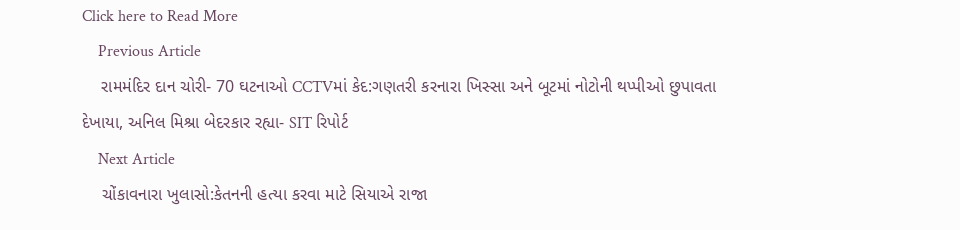Click here to Read More
    Previous Article
    રામમંદિર દાન ચોરી- 70 ઘટનાઓ CCTVમાં કેદ:ગણતરી કરનારા ખિસ્સા અને બૂટમાં નોટોની થપ્પીઓ છુપાવતા દેખાયા, અનિલ મિશ્રા બેદરકાર રહ્યા- SIT રિપોર્ટ
    Next Article
    ચોંકાવનારા ખુલાસો:કેતનની હત્યા કરવા માટે સિયાએ રાજા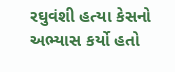રઘુવંશી હત્યા કેસનો અભ્યાસ કર્યો હતો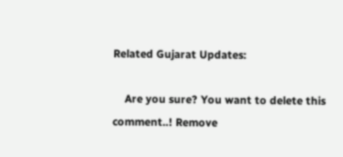Related Gujarat Updates:

    Are you sure? You want to delete this comment..! Remove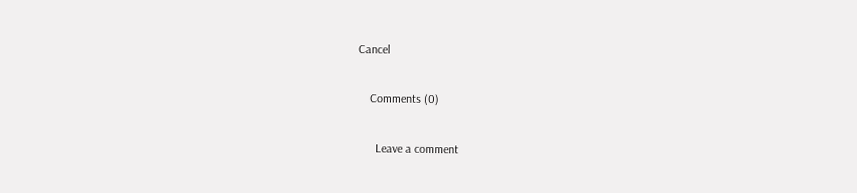Cancel

    Comments (0)

      Leave a comment